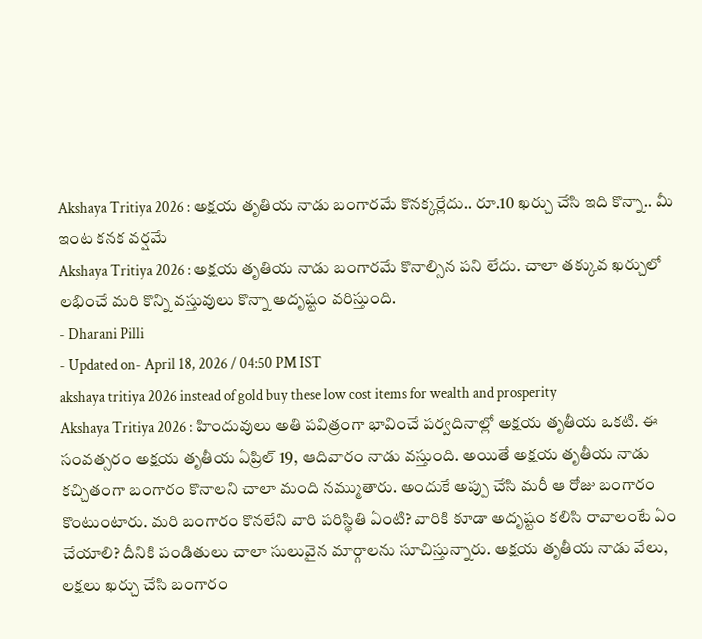Akshaya Tritiya 2026 : అక్షయ తృతియ నాడు బంగారమే కొనక్కర్లేదు.. రూ.10 ఖర్చు చేసి ఇది కొన్నా.. మీ ఇంట కనక వర్షమే
Akshaya Tritiya 2026 : అక్షయ తృతియ నాడు బంగారమే కొనాల్సిన పని లేదు. చాలా తక్కువ ఖర్చులో లభించే మరి కొన్ని వస్తువులు కొన్నా అదృష్టం వరిస్తుంది.
- Dharani Pilli
- Updated on- April 18, 2026 / 04:50 PM IST
akshaya tritiya 2026 instead of gold buy these low cost items for wealth and prosperity
Akshaya Tritiya 2026 : హిందువులు అతి పవిత్రంగా భావించే పర్వదినాల్లో అక్షయ తృతీయ ఒకటి. ఈ సంవత్సరం అక్షయ తృతీయ ఏప్రిల్ 19, ఆదివారం నాడు వస్తుంది. అయితే అక్షయ తృతీయ నాడు కచ్చితంగా బంగారం కొనాలని చాలా మంది నమ్ముతారు. అందుకే అప్పు చేసి మరీ ఆ రోజు బంగారం కొంటుంటారు. మరి బంగారం కొనలేని వారి పరిస్థితి ఏంటి? వారికి కూడా అదృష్టం కలిసి రావాలంటే ఏం చేయాలి? దీనికి పండితులు చాలా సులువైన మార్గాలను సూచిస్తున్నారు. అక్షయ తృతీయ నాడు వేలు, లక్షలు ఖర్చు చేసి బంగారం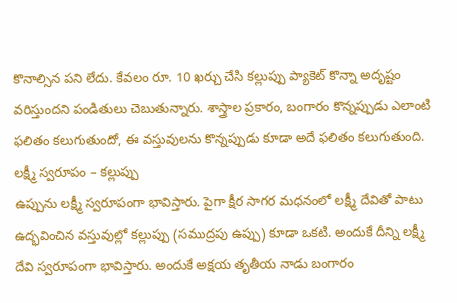కొనాల్సిన పని లేదు. కేవలం రూ. 10 ఖర్చు చేసి కల్లుప్పు ప్యాకెట్ కొన్నా అదృష్టం వరిస్తుందని పండితులు చెబుతున్నారు. శాస్త్రాల ప్రకారం, బంగారం కొన్నప్పుడు ఎలాంటి ఫలితం కలుగుతుందో, ఈ వస్తువులను కొన్నప్పుడు కూడా అదే ఫలితం కలుగుతుంది.
లక్ష్మీ స్వరూపం – కల్లుప్పు
ఉప్పును లక్ష్మీ స్వరూపంగా భావిస్తారు. పైగా క్షీర సాగర మధనంలో లక్ష్మీ దేవితో పాటు ఉద్భవించిన వస్తువుల్లో కల్లుప్పు (సముద్రపు ఉప్పు) కూడా ఒకటి. అందుకే దీన్ని లక్ష్మీ దేవి స్వరూపంగా భావిస్తారు. అందుకే అక్షయ తృతీయ నాడు బంగారం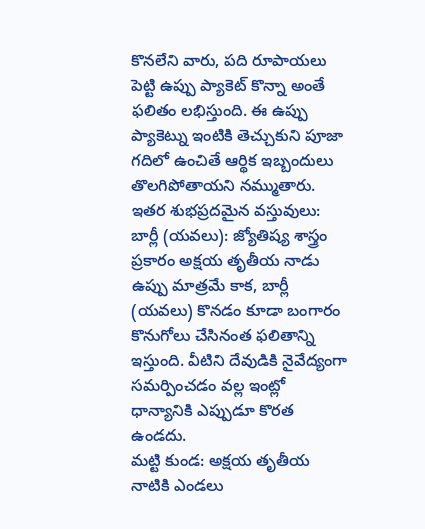కొనలేని వారు, పది రూపాయలు పెట్టి ఉప్పు ప్యాకెట్ కొన్నా అంతే ఫలితం లభిస్తుంది. ఈ ఉప్పు ప్యాకెట్ను ఇంటికి తెచ్చుకుని పూజా గదిలో ఉంచితే ఆర్థిక ఇబ్బందులు తొలగిపోతాయని నమ్ముతారు.
ఇతర శుభప్రదమైన వస్తువులు:
బార్లీ (యవలు): జ్యోతిష్య శాస్త్రం ప్రకారం అక్షయ తృతీయ నాడు ఉప్పు మాత్రమే కాక, బార్లీ (యవలు) కొనడం కూడా బంగారం కొనుగోలు చేసినంత ఫలితాన్ని ఇస్తుంది. వీటిని దేవుడికి నైవేద్యంగా సమర్పించడం వల్ల ఇంట్లో ధాన్యానికి ఎప్పుడూ కొరత ఉండదు.
మట్టి కుండ: అక్షయ తృతీయ నాటికి ఎండలు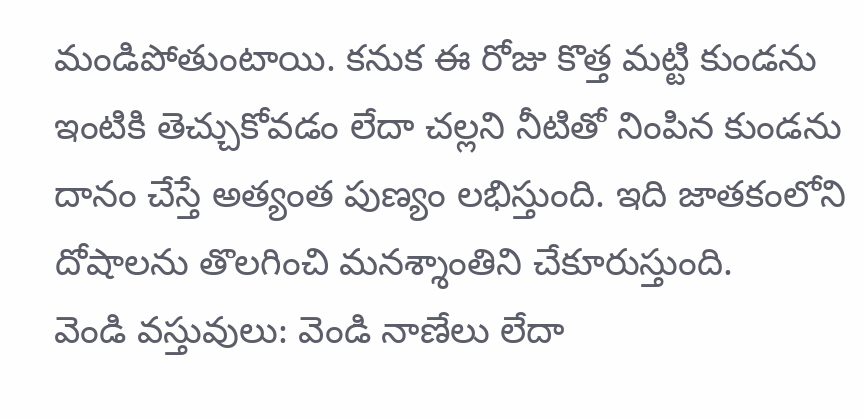మండిపోతుంటాయి. కనుక ఈ రోజు కొత్త మట్టి కుండను ఇంటికి తెచ్చుకోవడం లేదా చల్లని నీటితో నింపిన కుండను దానం చేస్తే అత్యంత పుణ్యం లభిస్తుంది. ఇది జాతకంలోని దోషాలను తొలగించి మనశ్శాంతిని చేకూరుస్తుంది.
వెండి వస్తువులు: వెండి నాణేలు లేదా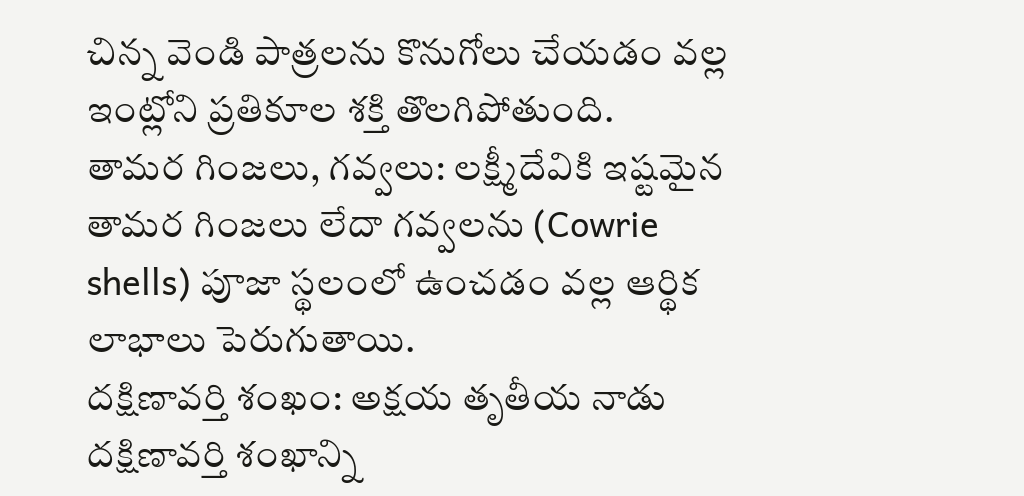చిన్న వెండి పాత్రలను కొనుగోలు చేయడం వల్ల ఇంట్లోని ప్రతికూల శక్తి తొలగిపోతుంది.
తామర గింజలు, గవ్వలు: లక్ష్మీదేవికి ఇష్టమైన తామర గింజలు లేదా గవ్వలను (Cowrie shells) పూజా స్థలంలో ఉంచడం వల్ల ఆర్థిక లాభాలు పెరుగుతాయి.
దక్షిణావర్తి శంఖం: అక్షయ తృతీయ నాడు దక్షిణావర్తి శంఖాన్ని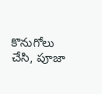కొనుగోలు చేసి, పూజా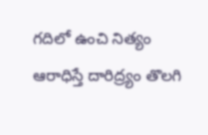గదిలో ఉంచి నిత్యం ఆరాధిస్తే దారిద్ర్యం తొలగి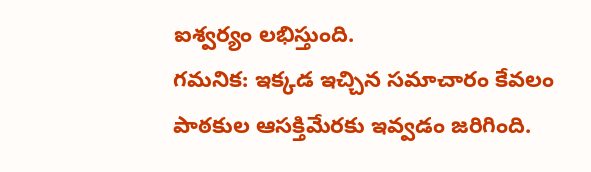ఐశ్వర్యం లభిస్తుంది.
గమనిక: ఇక్కడ ఇచ్చిన సమాచారం కేవలం పాఠకుల ఆసక్తిమేరకు ఇవ్వడం జరిగింది.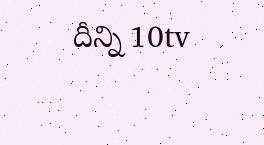దీన్ని 10tv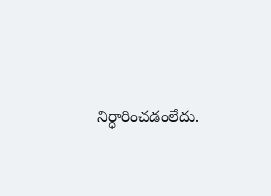నిర్ధారించడంలేదు.